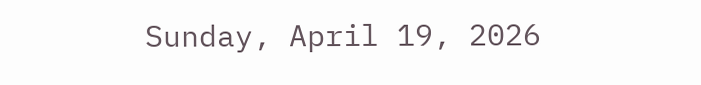Sunday, April 19, 2026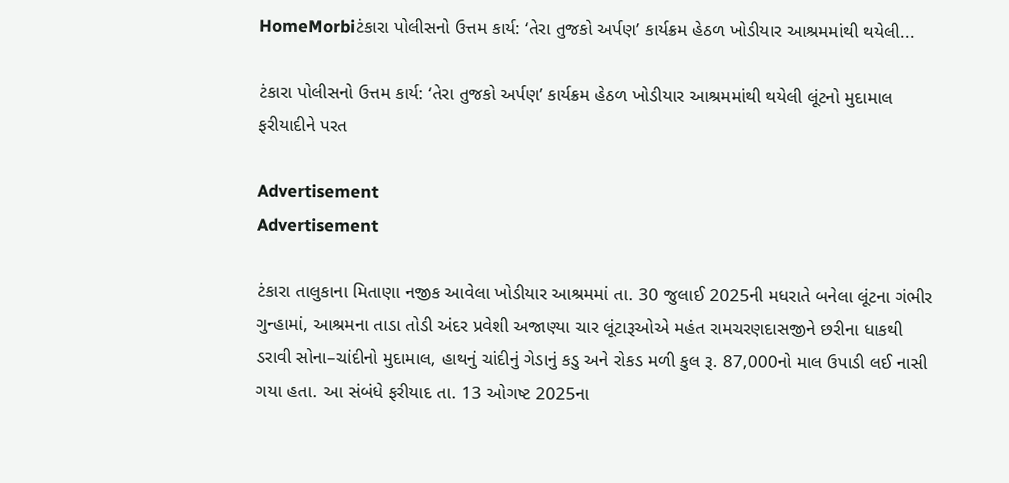HomeMorbiટંકારા પોલીસનો ઉત્તમ કાર્ય: ‘તેરા તુજકો અર્પણ’ કાર્યક્રમ હેઠળ ખોડીયાર આશ્રમમાંથી થયેલી...

ટંકારા પોલીસનો ઉત્તમ કાર્ય: ‘તેરા તુજકો અર્પણ’ કાર્યક્રમ હેઠળ ખોડીયાર આશ્રમમાંથી થયેલી લૂંટનો મુદામાલ ફરીયાદીને પરત

Advertisement
Advertisement

ટંકારા તાલુકાના મિતાણા નજીક આવેલા ખોડીયાર આશ્રમમાં તા. 30 જુલાઈ 2025ની મધરાતે બનેલા લૂંટના ગંભીર ગુન્હામાં, આશ્રમના તાડા તોડી અંદર પ્રવેશી અજાણ્યા ચાર લૂંટારૂઓએ મહંત રામચરણદાસજીને છરીના ધાકથી ડરાવી સોના–ચાંદીનો મુદામાલ, હાથનું ચાંદીનું ગેડાનું કડુ અને રોકડ મળી કુલ રૂ. 87,000નો માલ ઉપાડી લઈ નાસી ગયા હતા. આ સંબંધે ફરીયાદ તા. 13 ઓગષ્ટ 2025ના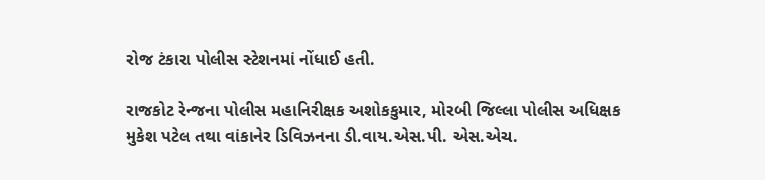રોજ ટંકારા પોલીસ સ્ટેશનમાં નોંધાઈ હતી.

રાજકોટ રેન્જના પોલીસ મહાનિરીક્ષક અશોકકુમાર, મોરબી જિલ્લા પોલીસ અધિક્ષક મુકેશ પટેલ તથા વાંકાનેર ડિવિઝનના ડી.વાય.એસ.પી. એસ.એચ.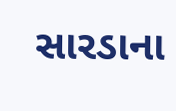સારડાના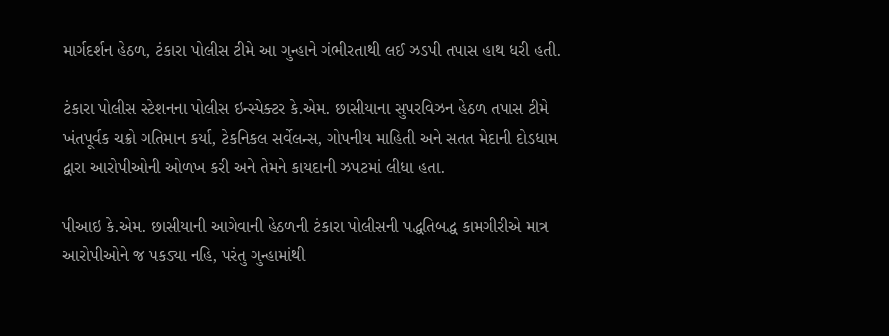માર્ગદર્શન હેઠળ, ટંકારા પોલીસ ટીમે આ ગુન્હાને ગંભીરતાથી લઈ ઝડપી તપાસ હાથ ધરી હતી.

ટંકારા પોલીસ સ્ટેશનના પોલીસ ઇન્સ્પેક્ટર કે.એમ. છાસીયાના સુપરવિઝન હેઠળ તપાસ ટીમે ખંતપૂર્વક ચક્રો ગતિમાન કર્યા, ટેકનિકલ સર્વેલન્સ, ગોપનીય માહિતી અને સતત મેદાની દોડધામ દ્વારા આરોપીઓની ઓળખ કરી અને તેમને કાયદાની ઝપટમાં લીધા હતા.

પીઆઇ કે.એમ. છાસીયાની આગેવાની હેઠળની ટંકારા પોલીસની પદ્ધતિબદ્ધ કામગીરીએ માત્ર આરોપીઓને જ પકડ્યા નહિ, પરંતુ ગુન્હામાંથી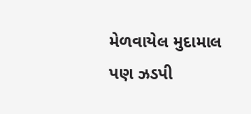મેળવાયેલ મુદામાલ પણ ઝડપી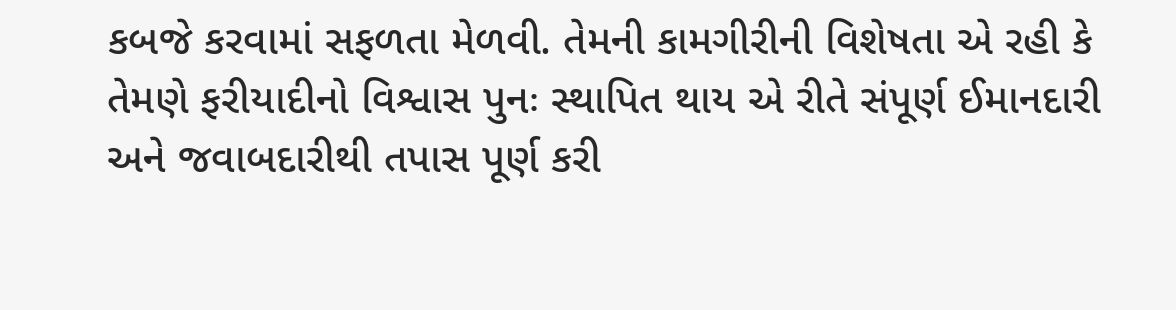કબજે કરવામાં સફળતા મેળવી. તેમની કામગીરીની વિશેષતા એ રહી કે તેમણે ફરીયાદીનો વિશ્વાસ પુનઃ સ્થાપિત થાય એ રીતે સંપૂર્ણ ઈમાનદારી અને જવાબદારીથી તપાસ પૂર્ણ કરી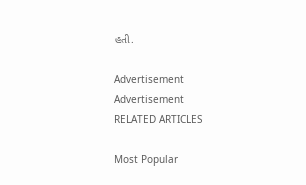હતી.

Advertisement
Advertisement
RELATED ARTICLES

Most Popular